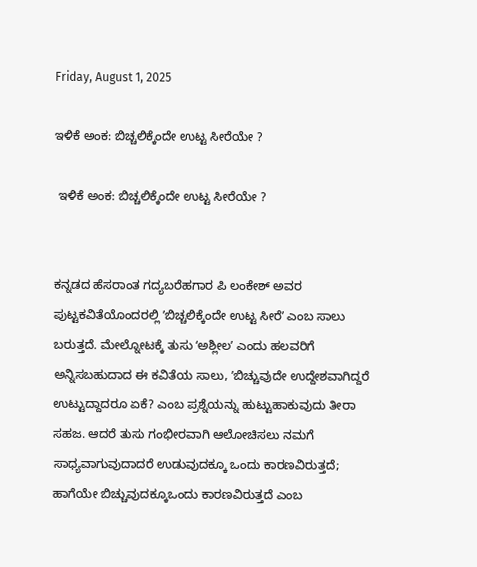Friday, August 1, 2025

ಇಳಿಕೆ ಅಂಕ: ಬಿಚ್ಚಲಿಕ್ಕೆಂದೇ ಉಟ್ಟ ಸೀರೆಯೇ ?

 ಇಳಿಕೆ ಅಂಕ: ಬಿಚ್ಚಲಿಕ್ಕೆಂದೇ ಉಟ್ಟ ಸೀರೆಯೇ ?


ಕನ್ನಡದ ಹೆಸರಾಂತ ಗದ್ಯಬರೆಹಗಾರ ಪಿ ಲಂಕೇಶ್‌ ಅವರ ಪುಟ್ಟಕವಿತೆಯೊಂದರಲ್ಲಿ ʼಬಿಚ್ಚಲಿಕ್ಕೆಂದೇ ಉಟ್ಟ ಸೀರೆʼ ಎಂಬ ಸಾಲು ಬರುತ್ತದೆ. ಮೇಲ್ನೋಟಕ್ಕೆ ತುಸು ʻಅಶ್ಲೀಲʼ ಎಂದು ಹಲವರಿಗೆ ಅನ್ನಿಸಬಹುದಾದ ಈ ಕವಿತೆಯ ಸಾಲು, ʼಬಿಚ್ಚುವುದೇ ಉದ್ದೇಶವಾಗಿದ್ದರೆ ಉಟ್ಟುದ್ದಾದರೂ ಏಕೆ? ಎಂಬ ಪ್ರಶ್ನೆಯನ್ನು ಹುಟ್ಟುಹಾಕುವುದು ತೀರಾ ಸಹಜ. ಆದರೆ ತುಸು ಗಂಭೀರವಾಗಿ ಆಲೋಚಿಸಲು ನಮಗೆ ಸಾ‍ಧ್ಯವಾಗುವುದಾದರೆ ಉಡುವುದಕ್ಕೂ ಒಂದು ಕಾರಣವಿರುತ್ತದೆ; ಹಾಗೆಯೇ ಬಿಚ್ಚುವುದಕ್ಕೂಒಂದು ಕಾರಣವಿರುತ್ತದೆ ಎಂಬ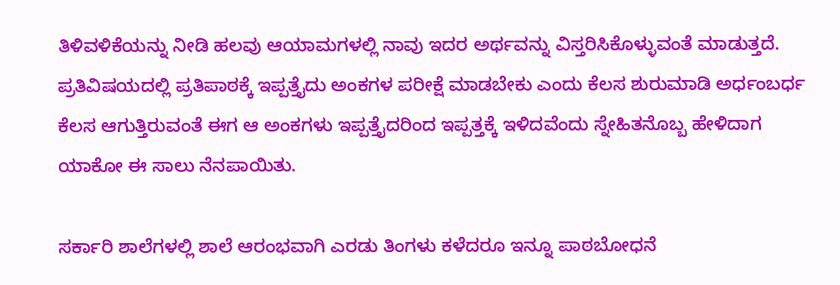ತಿಳಿವಳಿಕೆಯನ್ನು ನೀಡಿ ಹಲವು ಆಯಾಮಗಳಲ್ಲಿ ನಾವು ಇದರ ಅರ್ಥವನ್ನು ವಿಸ್ತರಿಸಿಕೊಳ್ಳುವಂತೆ ಮಾಡುತ್ತದೆ. ಪ್ರತಿವಿಷಯದಲ್ಲಿ ಪ್ರತಿಪಾಠಕ್ಕೆ ಇಪ್ಪತ್ತೈದು ಅಂಕಗಳ ಪರೀಕ್ಷೆ ಮಾಡಬೇಕು ಎಂದು ಕೆಲಸ ಶುರುಮಾಡಿ ಅರ್ಧಂಬರ್ಧ ಕೆಲಸ ಆಗುತ್ತಿರುವಂತೆ ಈಗ ಆ ಅಂಕಗಳು ಇಪ್ಪತ್ತೈದರಿಂದ ಇಪ್ಪತ್ತಕ್ಕೆ ಇಳಿದವೆಂದು ಸ್ನೇಹಿತನೊಬ್ಬ ಹೇಳಿದಾಗ ಯಾಕೋ ಈ ಸಾಲು ನೆನಪಾಯಿತು.

ಸರ್ಕಾರಿ ಶಾಲೆಗಳಲ್ಲಿ ಶಾಲೆ ಆರಂಭವಾಗಿ ಎರಡು ತಿಂಗಳು ಕಳೆದರೂ ಇನ್ನೂ ಪಾಠಬೋಧನೆ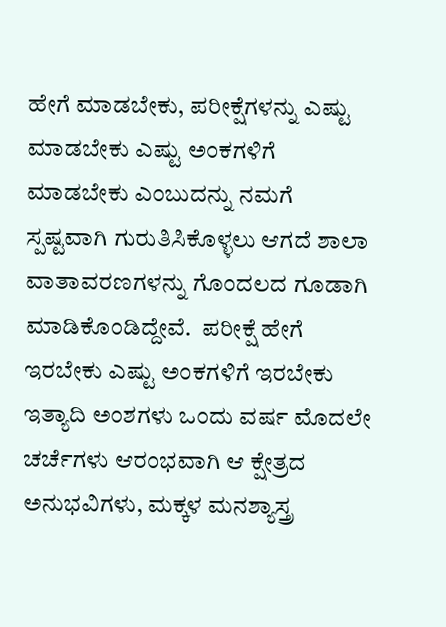ಹೇಗೆ ಮಾಡಬೇಕು, ಪರೀಕ್ಷೆಗಳನ್ನು ಎಷ್ಟು ಮಾಡಬೇಕು ಎಷ್ಟು ಅಂಕಗಳಿಗೆ ಮಾಡಬೇಕು ಎಂಬುದನ್ನು ನಮಗೆ ಸ್ಪಷ್ಟವಾಗಿ ಗುರುತಿಸಿಕೊಳ್ಳಲು ಆಗದೆ ಶಾಲಾ ವಾತಾವರಣಗಳನ್ನು ಗೊಂದಲದ ಗೂಡಾಗಿ ಮಾಡಿಕೊಂಡಿದ್ದೇವೆ.  ಪರೀಕ್ಷೆ ಹೇಗೆ ಇರಬೇಕು ಎಷ್ಟು ಅಂಕಗಳಿಗೆ ಇರಬೇಕು ಇತ್ಯಾದಿ ಅಂಶಗಳು ಒಂದು ವರ್ಷ ಮೊದಲೇ ಚರ್ಚೆಗಳು ಆರಂಭವಾಗಿ ಆ ಕ್ಷೇತ್ರದ ಅನುಭವಿಗಳು, ಮಕ್ಕಳ ಮನಶ್ಯಾಸ್ತ್ರ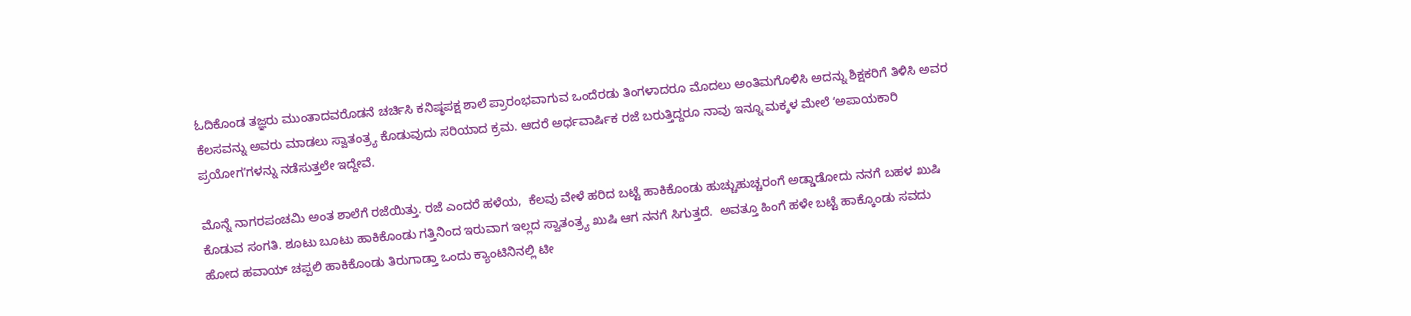ಓದಿಕೊಂಡ ತಜ್ಞರು ಮುಂತಾದವರೊಡನೆ ಚರ್ಚಿಸಿ ಕನಿಷ್ಠಪಕ್ಷ ಶಾಲೆ ಪ್ರಾರಂಭವಾಗುವ ಒಂದೆರಡು ತಿಂಗಳಾದರೂ ಮೊದಲು ಅಂತಿಮಗೊಳಿಸಿ ಅದನ್ನು ಶಿಕ್ಷಕರಿಗೆ ತಿಳಿಸಿ ಅವರ ಕೆಲಸವನ್ನು ಅವರು ಮಾಡಲು ಸ್ವಾತಂತ್ರ್ಯ ಕೊಡುವುದು ಸರಿಯಾದ ಕ್ರಮ. ಆದರೆ ಅರ್ಧವಾರ್ಷಿಕ ರಜೆ ಬರುತ್ತಿದ್ದರೂ ನಾವು ಇನ್ನೂ ಮಕ್ಕಳ ಮೇಲೆ ʻಅಪಾಯಕಾರಿ ಪ್ರಯೋಗʼಗಳನ್ನು ನಡೆಸುತ್ತಲೇ ಇದ್ದೇವೆ.

ಮೊನ್ನೆ ನಾಗರಪಂಚಮಿ ಅಂತ ಶಾಲೆಗೆ ರಜೆಯಿತ್ತು. ರಜೆ ಎಂದರೆ ಹಳೆಯ,  ಕೆಲವು ವೇಳೆ ಹರಿದ ಬಟ್ಟೆ ಹಾಕಿಕೊಂಡು ಹುಚ್ಚುಹುಚ್ಚರಂಗೆ ಅಡ್ಡಾಡೋದು ನನಗೆ ಬಹಳ ಖುಷಿ ಕೊಡುವ ಸಂಗತಿ. ಶೂಟು ಬೂಟು ಹಾಕಿಕೊಂಡು ಗತ್ತಿನಿಂದ ಇರುವಾಗ ಇಲ್ಲದ ಸ್ವಾತಂತ್ರ್ಯ ಖುಷಿ ಆಗ ನನಗೆ ಸಿಗುತ್ತದೆ.  ಅವತ್ತೂ ಹಿಂಗೆ ಹಳೇ ಬಟ್ಟೆ ಹಾಕ್ಕೊಂಡು ಸವದು ಹೋದ ಹವಾಯ್‌ ಚಪ್ಪಲಿ ಹಾಕಿಕೊಂಡು ತಿರುಗಾಡ್ತಾ ಒಂದು ಕ್ಯಾಂಟಿನಿನಲ್ಲಿ ಟೀ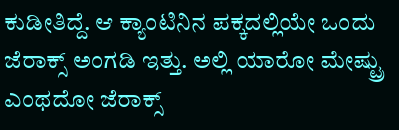ಕುಡೀತಿದ್ದೆ. ಆ ಕ್ಯಾಂಟಿನಿನ ಪಕ್ಕದಲ್ಲಿಯೇ ಒಂದು ಜೆರಾಕ್ಸ್‌ ಅಂಗಡಿ ಇತ್ತು. ಅಲ್ಲಿ ಯಾರೋ ಮೇಷ್ಟ್ರು ಎಂಥದೋ ಜೆರಾಕ್ಸ್‌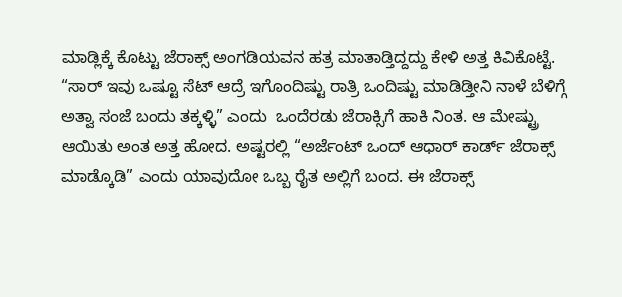ಮಾಡ್ಲಿಕ್ಕೆ ಕೊಟ್ಟು ಜೆರಾಕ್ಸ್‌ ಅಂಗಡಿಯವನ ಹತ್ರ ಮಾತಾಡ್ತಿದ್ದದ್ದು ಕೇಳಿ ಅತ್ತ ಕಿವಿಕೊಟ್ಟೆ. “ಸಾರ್‌ ಇವು ಒಷ್ಟೂ ಸೆಟ್‌ ಆದ್ರೆ ಇಗೊಂದಿಷ್ಟು ರಾತ್ರಿ ಒಂದಿಷ್ಟು ಮಾಡಿಡ್ತೀನಿ ನಾಳೆ ಬೆಳಿಗ್ಗೆ ಅತ್ವಾ ಸಂಜೆ ಬಂದು ತಕ್ಕಳ್ಳಿ” ಎಂದು  ಒಂದೆರಡು ಜೆರಾಕ್ಸಿಗೆ ಹಾಕಿ ನಿಂತ. ಆ ಮೇಷ್ಟ್ರು ಆಯಿತು ಅಂತ ಅತ್ತ ಹೋದ. ಅಷ್ಟರಲ್ಲಿ “ಅರ್ಜೆಂಟ್‌ ಒಂದ್‌ ಆಧಾರ್‌ ಕಾರ್ಡ್‌ ಜೆರಾಕ್ಸ್‌ ಮಾಡ್ಕೊಡಿ” ಎಂದು ಯಾವುದೋ ಒಬ್ಬ ರೈತ ಅಲ್ಲಿಗೆ ಬಂದ. ಈ ಜೆರಾಕ್ಸ್‌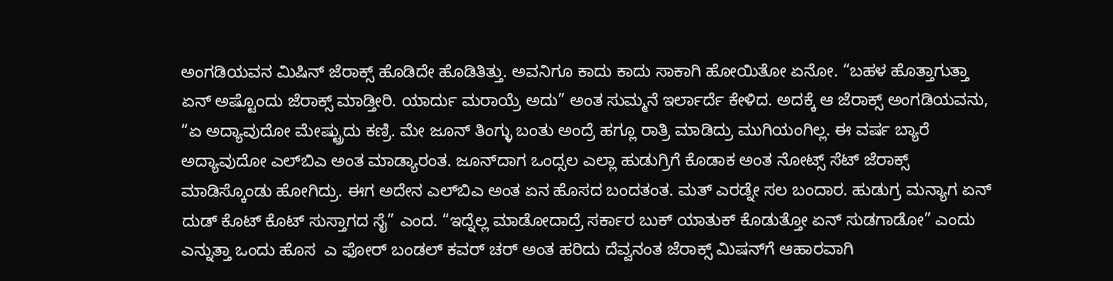ಅಂಗಡಿಯವನ ಮಿಷಿನ್‌ ಜೆರಾಕ್ಸ್‌ ಹೊಡಿದೇ ಹೊಡಿತಿತ್ತು. ಅವನಿಗೂ ಕಾದು ಕಾದು ಸಾಕಾಗಿ ಹೋಯಿತೋ ಏನೋ. “ಬಹಳ ಹೊತ್ತಾಗುತ್ತಾ ಏನ್‌ ಅಷ್ಟೊಂದು ಜೆರಾಕ್ಸ್‌ ಮಾಡ್ತೀರಿ. ಯಾರ್ದು ಮರಾಯ್ರೆ ಅದು” ಅಂತ ಸುಮ್ಮನೆ ಇರ್ಲಾರ್ದೆ ಕೇಳಿದ. ಅದಕ್ಕೆ ಆ ಜೆರಾಕ್ಸ್‌ ಅಂಗಡಿಯವನು, “ಏ ಅದ್ಯಾವುದೋ ಮೇಷ್ಟ್ರುದು ಕಣ್ರಿ. ಮೇ ಜೂನ್‌ ತಿಂಗ್ಳು ಬಂತು ಅಂದ್ರೆ ಹಗ್ಲೂ ರಾತ್ರಿ ಮಾಡಿದ್ರು ಮುಗಿಯಂಗಿಲ್ಲ. ಈ ವರ್ಷ ಬ್ಯಾರೆ ಅದ್ಯಾವುದೋ ಎಲ್‌ಬಿಎ ಅಂತ ಮಾಡ್ಯಾರಂತ. ಜೂನ್‌ದಾಗ ಒಂದ್ಸಲ ಎಲ್ಲಾ ಹುಡುಗ್ರಿಗೆ ಕೊಡಾಕ ಅಂತ ನೋಟ್ಸ್‌ ಸೆಟ್‌ ಜೆರಾಕ್ಸ್‌ ಮಾಡಿಸ್ಕೊಂಡು ಹೋಗಿದ್ರು. ಈಗ ಅದೇನ ಎಲ್‌ಬಿಎ ಅಂತ ಏನ ಹೊಸದ ಬಂದತಂತ. ಮತ್‌ ಎರಡ್ನೇ ಸಲ ಬಂದಾರ. ಹುಡುಗ್ರ ಮನ್ಯಾಗ ಏನ್‌ ದುಡ್‌ ಕೊಟ್‌ ಕೊಟ್‌ ಸುಸ್ತಾಗದ ಸೈ” ಎಂದ. “ಇದ್ನೆಲ್ಲ ಮಾಡೋದಾದ್ರೆ ಸರ್ಕಾರ ಬುಕ್‌ ಯಾತುಕ್‌ ಕೊಡುತ್ತೋ ಏನ್‌ ಸುಡಗಾಡೋ” ಎಂದು ಎನ್ನುತ್ತಾ ಒಂದು ಹೊಸ  ಎ ಫೋರ್‌ ಬಂಡಲ್‌ ಕವರ್‌ ಚರ್‌ ಅಂತ ಹರಿದು ದೆವ್ವನಂತ ಜೆರಾಕ್ಸ್‌ ಮಿಷನ್‌ಗೆ ಆಹಾರವಾಗಿ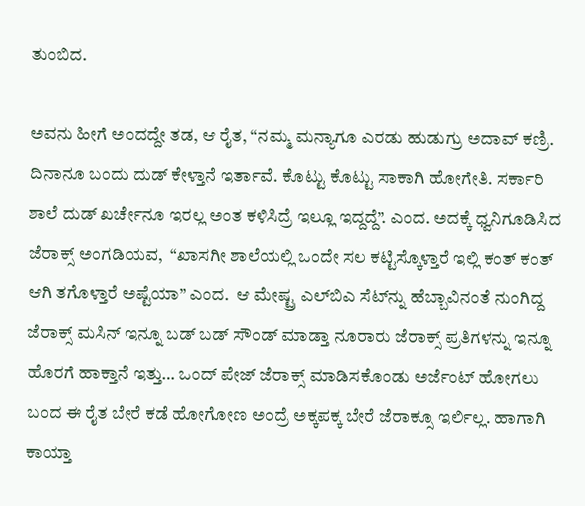ತುಂಬಿದ.

ಅವನು ಹೀಗೆ ಅಂದದ್ದೇ ತಡ, ಆ ರೈತ, “ನಮ್ಮ ಮನ್ಯಾಗೂ ಎರಡು ಹುಡುಗ್ರು ಅದಾವ್‌ ಕಣ್ರಿ. ದಿನಾನೂ ಬಂದು ದುಡ್‌ ಕೇಳ್ತಾನೆ ಇರ್ತಾವೆ. ಕೊಟ್ಟು ಕೊಟ್ಟು ಸಾಕಾಗಿ ಹೋಗೇತಿ. ಸರ್ಕಾರಿ ಶಾಲೆ ದುಡ್‌ ಖರ್ಚೇನೂ ಇರಲ್ಲ ಅಂತ ಕಳಿಸಿದ್ರೆ ಇಲ್ಲೂ ಇದ್ದದ್ದೆ”. ಎಂದ. ಅದಕ್ಕೆ ಧ್ವನಿಗೂಡಿಸಿದ ಜೆರಾಕ್ಸ್‌ ಅಂಗಡಿಯವ,  “ಖಾಸಗೀ ಶಾಲೆಯಲ್ಲಿ ಒಂದೇ ಸಲ ಕಟ್ಟಿಸ್ಕೊಳ್ತಾರೆ ಇಲ್ಲಿ ಕಂತ್‌ ಕಂತ್‌ ಆಗಿ ತಗೊಳ್ತಾರೆ ಅಷ್ಟೆಯಾ” ಎಂದ.  ಆ ಮೇಷ್ಟ್ರ ಎಲ್‌ಬಿಎ ಸೆಟ್‌ನ್ನು ಹೆಬ್ಬಾವಿನಂತೆ ನುಂಗಿದ್ದ ಜೆರಾಕ್ಸ್‌ ಮಸಿನ್‌ ಇನ್ನೂ ಬಡ್‌ ಬಡ್‌ ಸೌಂಡ್‌ ಮಾಡ್ತಾ ನೂರಾರು ಜೆರಾಕ್ಸ್‌ ಪ್ರತಿಗಳನ್ನು ಇನ್ನೂ ಹೊರಗೆ ಹಾಕ್ತಾನೆ ಇತ್ತು… ಒಂದ್‌ ಪೇಜ್‌ ಜೆರಾಕ್ಸ್‌ ಮಾಡಿಸಕೊಂಡು ಅರ್ಜೆಂಟ್‌ ಹೋಗಲು ಬಂದ ಈ ರೈತ ಬೇರೆ ಕಡೆ ಹೋಗೋಣ ಅಂದ್ರೆ ಅಕ್ಕಪಕ್ಕ ಬೇರೆ ಜೆರಾಕ್ಸೂ ಇರ್ಲಿಲ್ಲ. ಹಾಗಾಗಿ ಕಾಯ್ತಾ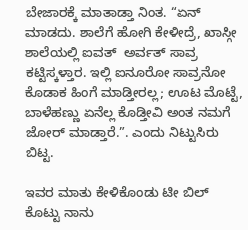ಬೇಜಾರಕ್ಕೆ ಮಾತಾಡ್ತಾ ನಿಂತ. “ಏನ್‌ ಮಾಡದು. ಶಾಲೆಗೆ ಹೋಗಿ ಕೇಳೀದ್ರೆ, ಖಾಸ್ಗೀ ಶಾಲೆಯಲ್ಲಿ ಐವತ್‌  ಅರ್ವತ್‌ ಸಾವ್ರ ಕಟ್ಟಿಸ್ಕಳ್ತಾರ. ಇಲ್ಲಿ ಐನೂರೋ ಸಾವ್ರನೋ ಕೊಡಾಕ ಹಿಂಗೆ ಮಾಡ್ತೀರಲ್ಲ; ಊಟ ಮೊಟ್ಟೆ, ಬಾಳೆಹಣ್ಣು ಏನೆಲ್ಲ ಕೊಡ್ತೀವಿ ಅಂತ ನಮಗೆ ಜೋರ್‌ ಮಾಡ್ತಾರೆ.”. ಎಂದು ನಿಟ್ಟುಸಿರು ಬಿಟ್ಟ.

ಇವರ ಮಾತು ಕೇಳಿಕೊಂಡು ಟೀ ಬಿಲ್‌ ಕೊಟ್ಟು ನಾನು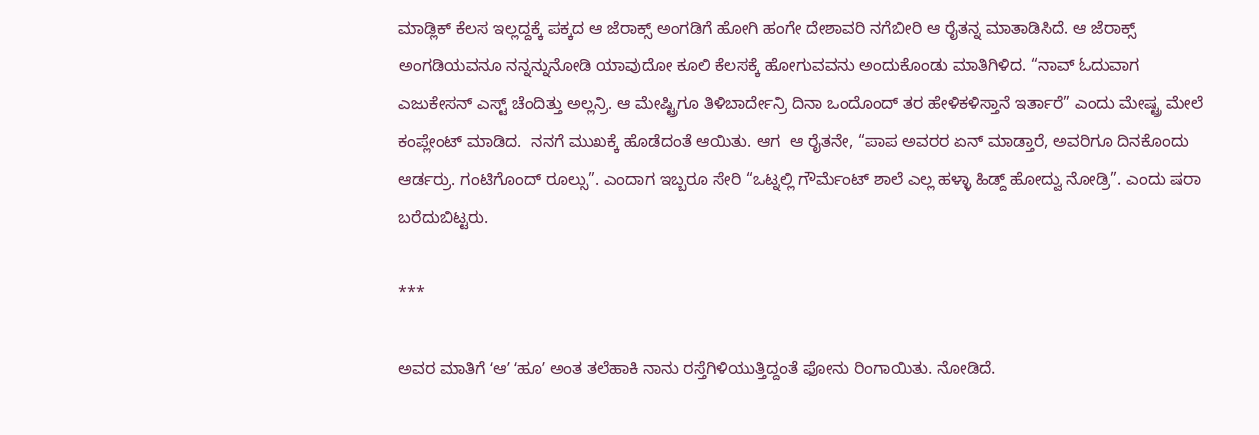ಮಾಡ್ಲಿಕ್‌ ಕೆಲಸ ಇಲ್ಲದ್ದಕ್ಕೆ ಪಕ್ಕದ ಆ ಜೆರಾಕ್ಸ್‌ ಅಂಗಡಿಗೆ ಹೋಗಿ ಹಂಗೇ ದೇಶಾವರಿ ನಗೆಬೀರಿ ಆ ರೈತನ್ನ ಮಾತಾಡಿಸಿದೆ. ಆ ಜೆರಾಕ್ಸ್‌ ಅಂಗಡಿಯವನೂ ನನ್ನನ್ನುನೋಡಿ ಯಾವುದೋ ಕೂಲಿ ಕೆಲಸಕ್ಕೆ ಹೋಗುವವನು ಅಂದುಕೊಂಡು ಮಾತಿಗಿಳಿದ. “ನಾವ್‌ ಓದುವಾಗ ಎಜುಕೇಸನ್‌ ಎಸ್ಟ್‌ ಚೆಂದಿತ್ತು ಅಲ್ಲನ್ರಿ. ಆ ಮೇಷ್ಟ್ರಿಗೂ ತಿಳಿಬಾರ್ದೇನ್ರಿ ದಿನಾ ಒಂದೊಂದ್‌ ತರ ಹೇಳಿಕಳಿಸ್ತಾನೆ ಇರ್ತಾರೆ” ಎಂದು ಮೇಷ್ಟ್ರ ಮೇಲೆ ಕಂಪ್ಲೇಂಟ್‌ ಮಾಡಿದ.  ನನಗೆ ಮುಖಕ್ಕೆ ಹೊಡೆದಂತೆ ಆಯಿತು. ಆಗ  ಆ ರೈತನೇ, “ಪಾಪ ಅವರರ ಏನ್‌ ಮಾಡ್ತಾರೆ, ಅವರಿಗೂ ದಿನಕೊಂದು ಆರ್ಡರ್ರು. ಗಂಟಿಗೊಂದ್‌ ರೂಲ್ಸು”. ಎಂದಾಗ ಇಬ್ಬರೂ ಸೇರಿ “ಒಟ್ನಲ್ಲಿ ಗೌರ್ಮೆಂಟ್‌ ಶಾಲೆ ಎಲ್ಲ ಹಳ್ಳಾ ಹಿಡ್ದ್‌ ಹೋದ್ವು ನೋಡ್ರಿ”. ಎಂದು ಷರಾ ಬರೆದುಬಿಟ್ಟರು.

***

ಅವರ ಮಾತಿಗೆ ʻಆʼ ʻಹೂʼ ಅಂತ ತಲೆಹಾಕಿ ನಾನು ರಸ್ತೆಗಿಳಿಯುತ್ತಿದ್ದಂತೆ ಫೋನು ರಿಂಗಾಯಿತು. ನೋಡಿದೆ.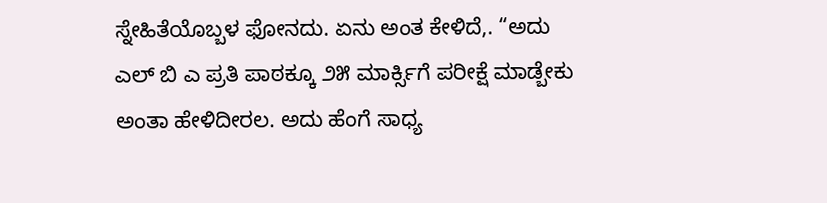ಸ್ನೇಹಿತೆಯೊಬ್ಬಳ ಫೋನದು. ಏನು ಅಂತ ಕೇಳಿದೆ,. “ಅದು ಎಲ್‌ ಬಿ ಎ ಪ್ರತಿ ಪಾಠಕ್ಕೂ ೨೫ ಮಾರ್ಕ್ಸಿಗೆ ಪರೀಕ್ಷೆ ಮಾಡ್ಬೇಕು ಅಂತಾ ಹೇಳಿದೀರಲ. ಅದು ಹೆಂಗೆ ಸಾಧ್ಯ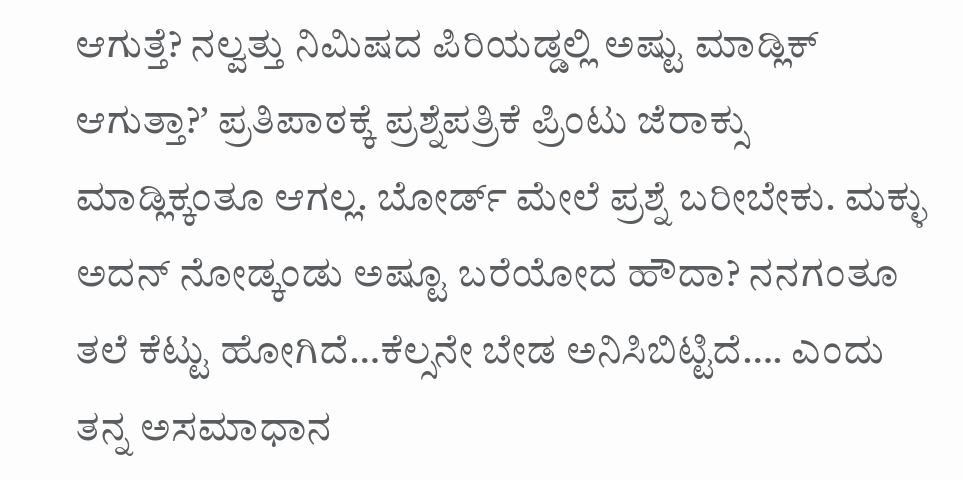ಆಗುತ್ತೆ? ನಲ್ವತ್ತು ನಿಮಿಷದ ಪಿರಿಯಡ್ಡಲ್ಲಿ ಅಷ್ಟು ಮಾಡ್ಲಿಕ್‌ ಆಗುತ್ತಾ?ʼ ಪ್ರತಿಪಾಠಕ್ಕೆ ಪ್ರಶ್ನೆಪತ್ರಿಕೆ ಪ್ರಿಂಟು ಜೆರಾಕ್ಸು ಮಾಡ್ಲಿಕ್ಕಂತೂ ಆಗಲ್ಲ. ಬೋರ್ಡ್‌ ಮೇಲೆ ಪ್ರಶ್ನೆ ಬರೀಬೇಕು. ಮಕ್ಳು ಅದನ್‌ ನೋಡ್ಕಂಡು ಅಷ್ಟೂ ಬರೆಯೋದ ಹೌದಾ? ನನಗಂತೂ ತಲೆ ಕೆಟ್ಟು ಹೋಗಿದೆ…ಕೆಲ್ಸನೇ ಬೇಡ ಅನಿಸಿಬಿಟ್ಟಿದೆ…. ಎಂದು  ತನ್ನ ಅಸಮಾಧಾನ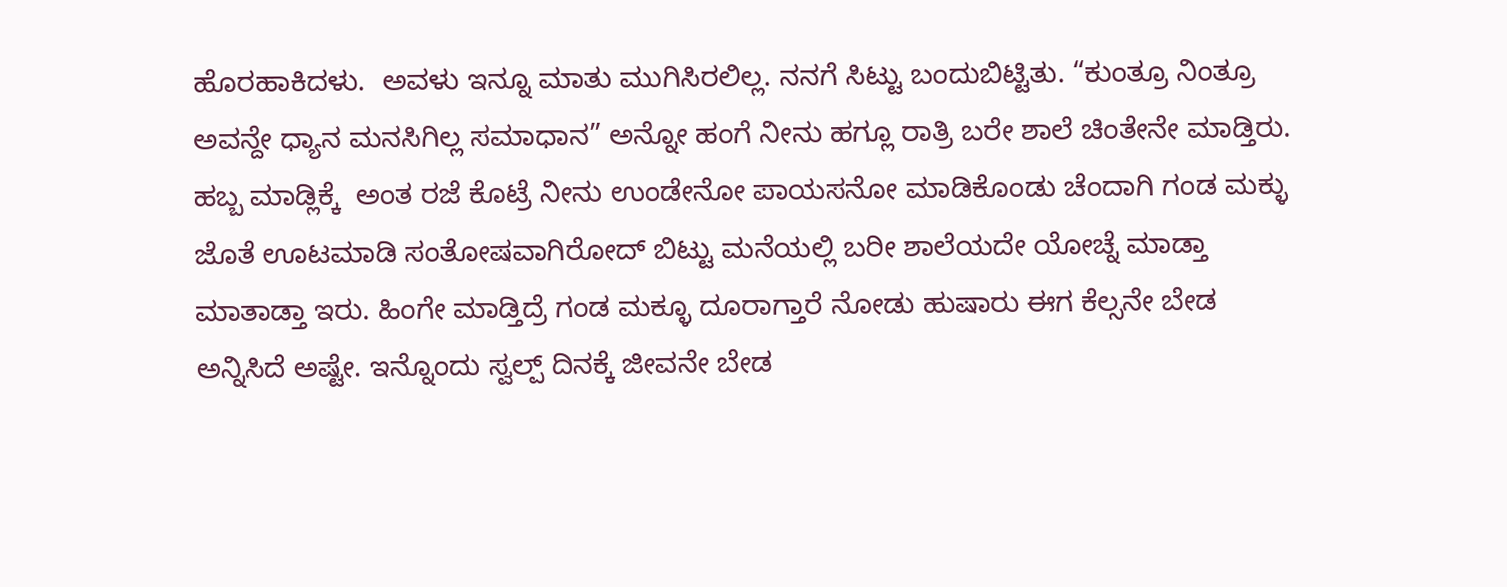ಹೊರಹಾಕಿದಳು.  ಅವಳು ಇನ್ನೂ ಮಾತು ಮುಗಿಸಿರಲಿಲ್ಲ. ನನಗೆ ಸಿಟ್ಟು ಬಂದುಬಿಟ್ಟಿತು. “ಕುಂತ್ರೂ ನಿಂತ್ರೂ ಅವನ್ದೇ ಧ್ಯಾನ ಮನಸಿಗಿಲ್ಲ ಸಮಾಧಾನ” ಅನ್ನೋ ಹಂಗೆ ನೀನು ಹಗ್ಲೂ ರಾತ್ರಿ ಬರೇ ಶಾಲೆ ಚಿಂತೇನೇ ಮಾಡ್ತಿರು. ಹಬ್ಬ ಮಾಡ್ಲಿಕ್ಕೆ  ಅಂತ ರಜೆ ಕೊಟ್ರೆ ನೀನು ಉಂಡೇನೋ ಪಾಯಸನೋ ಮಾಡಿಕೊಂಡು ಚೆಂದಾಗಿ ಗಂಡ ಮಕ್ಳು ಜೊತೆ ಊಟಮಾಡಿ ಸಂತೋಷವಾಗಿರೋದ್‌ ಬಿಟ್ಟು ಮನೆಯಲ್ಲಿ ಬರೀ ಶಾಲೆಯದೇ ಯೋಚ್ನೆ ಮಾಡ್ತಾ ಮಾತಾಡ್ತಾ ಇರು. ಹಿಂಗೇ ಮಾಡ್ತಿದ್ರೆ ಗಂಡ ಮಕ್ಳೂ ದೂರಾಗ್ತಾರೆ ನೋಡು ಹುಷಾರು ಈಗ ಕೆಲ್ಸನೇ ಬೇಡ ಅನ್ನಿಸಿದೆ ಅಷ್ಟೇ. ಇನ್ನೊಂದು ಸ್ವಲ್ಪ್‌ ದಿನಕ್ಕೆ ಜೀವನೇ ಬೇಡ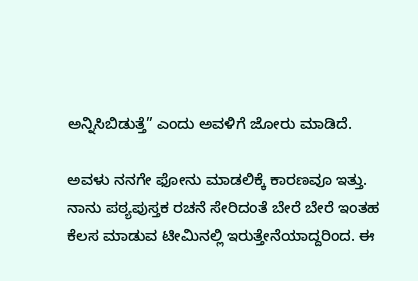ಅನ್ನಿಸಿಬಿಡುತ್ತೆ” ಎಂದು ಅವಳಿಗೆ ಜೋರು ಮಾಡಿದೆ.

ಅವಳು ನನಗೇ ಫೋನು ಮಾಡಲಿಕ್ಕೆ ಕಾರಣವೂ ಇತ್ತು. ನಾನು ಪಠ್ಯಪುಸ್ತಕ ರಚನೆ ಸೇರಿದಂತೆ ಬೇರೆ ಬೇರೆ ಇಂತಹ ಕೆಲಸ ಮಾಡುವ ಟೀಮಿನಲ್ಲಿ ಇರುತ್ತೇನೆಯಾದ್ದರಿಂದ. ಈ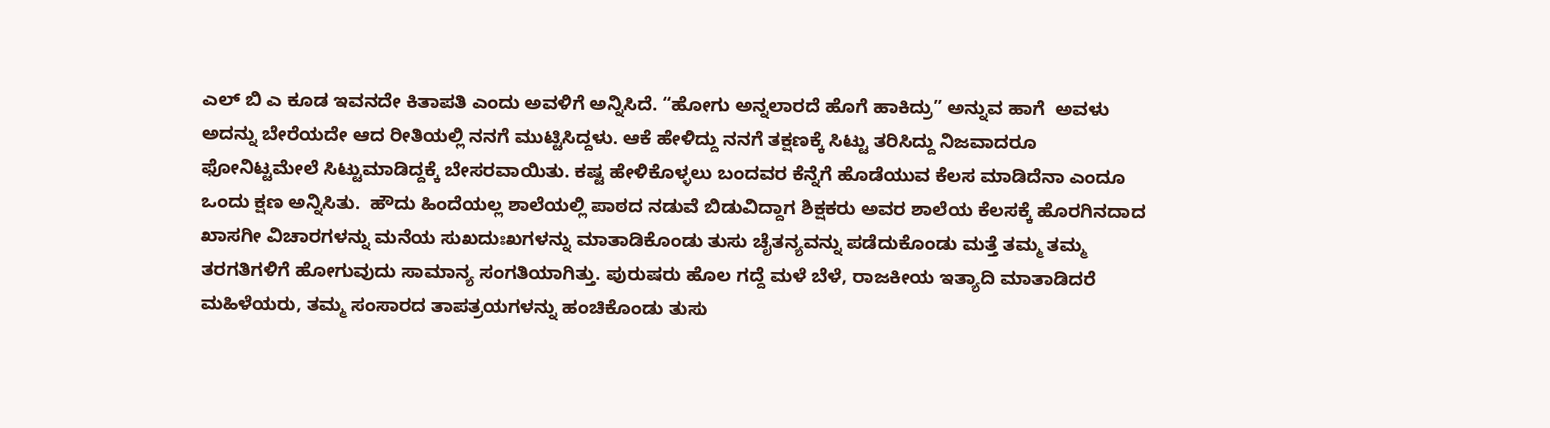ಎಲ್‌ ಬಿ ಎ ಕೂಡ ಇವನದೇ ಕಿತಾಪತಿ ಎಂದು ಅವಳಿಗೆ ಅನ್ನಿಸಿದೆ. “ಹೋಗು ಅನ್ನಲಾರದೆ ಹೊಗೆ ಹಾಕಿದ್ರು” ಅನ್ನುವ ಹಾಗೆ  ಅವಳು ಅದನ್ನು ಬೇರೆಯದೇ ಆದ ರೀತಿಯಲ್ಲಿ ನನಗೆ ಮುಟ್ಟಿಸಿದ್ದಳು. ಆಕೆ ಹೇಳಿದ್ದು ನನಗೆ ತಕ್ಷಣಕ್ಕೆ ಸಿಟ್ಟು ತರಿಸಿದ್ದು ನಿಜವಾದರೂ ಫೋನಿಟ್ಟಮೇಲೆ ಸಿಟ್ಟುಮಾಡಿದ್ದಕ್ಕೆ ಬೇಸರವಾಯಿತು. ಕಷ್ಟ ಹೇಳಿಕೊಳ್ಳಲು ಬಂದವರ ಕೆನ್ನೆಗೆ ಹೊಡೆಯುವ ಕೆಲಸ ಮಾಡಿದೆನಾ ಎಂದೂ ಒಂದು ಕ್ಷಣ ಅನ್ನಿಸಿತು.  ಹೌದು ಹಿಂದೆಯಲ್ಲ ಶಾಲೆಯಲ್ಲಿ ಪಾಠದ ನಡುವೆ ಬಿಡುವಿದ್ದಾಗ ಶಿಕ್ಷಕರು ಅವರ ಶಾಲೆಯ ಕೆಲಸಕ್ಕೆ ಹೊರಗಿನದಾದ ಖಾಸಗೀ ವಿಚಾರಗಳನ್ನು ಮನೆಯ ಸುಖದುಃಖಗಳನ್ನು ಮಾತಾಡಿಕೊಂಡು ತುಸು ಚೈತನ್ಯವನ್ನು ಪಡೆದುಕೊಂಡು ಮತ್ತೆ ತಮ್ಮ ತಮ್ಮ ತರಗತಿಗಳಿಗೆ ಹೋಗುವುದು ಸಾಮಾನ್ಯ ಸಂಗತಿಯಾಗಿತ್ತು. ಪುರುಷರು ಹೊಲ ಗದ್ದೆ ಮಳೆ ಬೆಳೆ, ರಾಜಕೀಯ ಇತ್ಯಾದಿ ಮಾತಾಡಿದರೆ ಮಹಿಳೆಯರು, ತಮ್ಮ ಸಂಸಾರದ ತಾಪತ್ರಯಗಳನ್ನು ಹಂಚಿಕೊಂಡು ತುಸು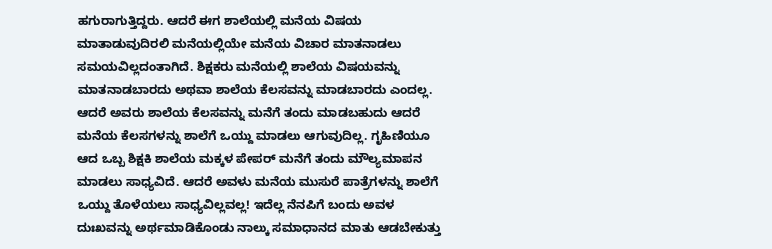ಹಗುರಾಗುತ್ತಿದ್ದರು. ಆದರೆ ಈಗ ಶಾಲೆಯಲ್ಲಿ ಮನೆಯ ವಿಷಯ ಮಾತಾಡುವುದಿರಲಿ ಮನೆಯಲ್ಲಿಯೇ ಮನೆಯ ವಿಚಾರ ಮಾತನಾಡಲು ಸಮಯವಿಲ್ಲದಂತಾಗಿದೆ. ಶಿಕ್ಷಕರು ಮನೆಯಲ್ಲಿ ಶಾಲೆಯ ವಿಷಯವನ್ನು ಮಾತನಾಡಬಾರದು ಅಥವಾ ಶಾಲೆಯ ಕೆಲಸವನ್ನು ಮಾಡಬಾರದು ಎಂದಲ್ಲ. ಆದರೆ ಅವರು ಶಾಲೆಯ ಕೆಲಸವನ್ನು ಮನೆಗೆ ತಂದು ಮಾಡಬಹುದು ಆದರೆ ಮನೆಯ ಕೆಲಸಗಳನ್ನು ಶಾಲೆಗೆ ಒಯ್ದು ಮಾಡಲು ಆಗುವುದಿಲ್ಲ. ಗೃಹಿಣಿಯೂ ಆದ ಒಬ್ಬ ಶಿಕ್ಷಕಿ ಶಾಲೆಯ ಮಕ್ಕಳ ಪೇಪರ್‌ ಮನೆಗೆ ತಂದು ಮೌಲ್ಯಮಾಪನ ಮಾಡಲು ಸಾಧ್ಯವಿದೆ. ಆದರೆ ಅವಳು ಮನೆಯ ಮುಸುರೆ ಪಾತ್ರೆಗಳನ್ನು ಶಾಲೆಗೆ ಒಯ್ದು ತೊಳೆಯಲು ಸಾಧ್ಯವಿಲ್ಲವಲ್ಲ! ಇದೆಲ್ಲ ನೆನಪಿಗೆ ಬಂದು ಅವಳ ದುಃಖವನ್ನು ಅರ್ಥಮಾಡಿಕೊಂಡು ನಾಲ್ಕು ಸಮಾಧಾನದ ಮಾತು ಆಡಬೇಕುತ್ತು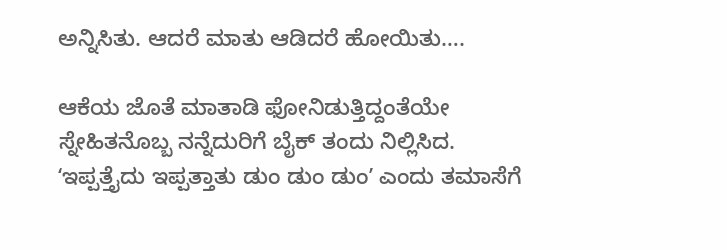ಅನ್ನಿಸಿತು. ಆದರೆ ಮಾತು ಆಡಿದರೆ ಹೋಯಿತು….

ಆಕೆಯ ಜೊತೆ ಮಾತಾಡಿ ಫೋನಿಡುತ್ತಿದ್ದಂತೆಯೇ ಸ್ನೇಹಿತನೊಬ್ಬ ನನ್ನೆದುರಿಗೆ ಬೈಕ್‌ ತಂದು ನಿಲ್ಲಿಸಿದ. ʻಇಪ್ಪತ್ತೈದು ಇಪ್ಪತ್ತಾತು ಡುಂ ಡುಂ ಡುಂʼ ಎಂದು ತಮಾಸೆಗೆ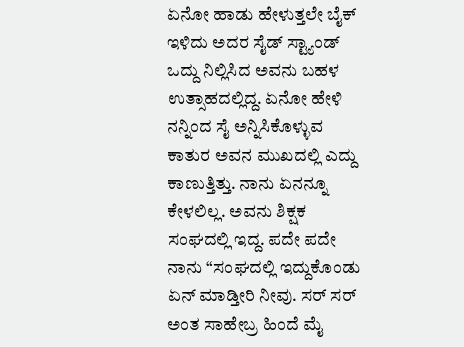ಏನೋ ಹಾಡು ಹೇಳುತ್ತಲೇ ಬೈಕ್‌ ಇಳಿದು ಅದರ ಸೈಡ್ ಸ್ಟ್ಯಾಂಡ್‌ ಒದ್ದು ನಿಲ್ಲಿಸಿದ ಅವನು ಬಹಳ ಉತ್ಸಾಹದಲ್ಲಿದ್ದ. ಏನೋ ಹೇಳಿ ನನ್ನಿಂದ ಸೈ ಅನ್ನಿಸಿಕೊಳ್ಳುವ ಕಾತುರ ಅವನ ಮುಖದಲ್ಲಿ ಎದ್ದು ಕಾಣುತ್ತಿತ್ತು. ನಾನು ಏನನ್ನೂ ಕೇಳಲಿಲ್ಲ. ಅವನು ಶಿಕ್ಷಕ ಸಂಘದಲ್ಲಿ ಇದ್ದ. ಪದೇ ಪದೇ ನಾನು “ಸಂಘದಲ್ಲಿ ಇದ್ದುಕೊಂಡು ಏನ್‌ ಮಾಡ್ತೀರಿ ನೀವು. ಸರ್‌ ಸರ್‌ ಅಂತ ಸಾಹೇಬ್ರ ಹಿಂದೆ ಮೈ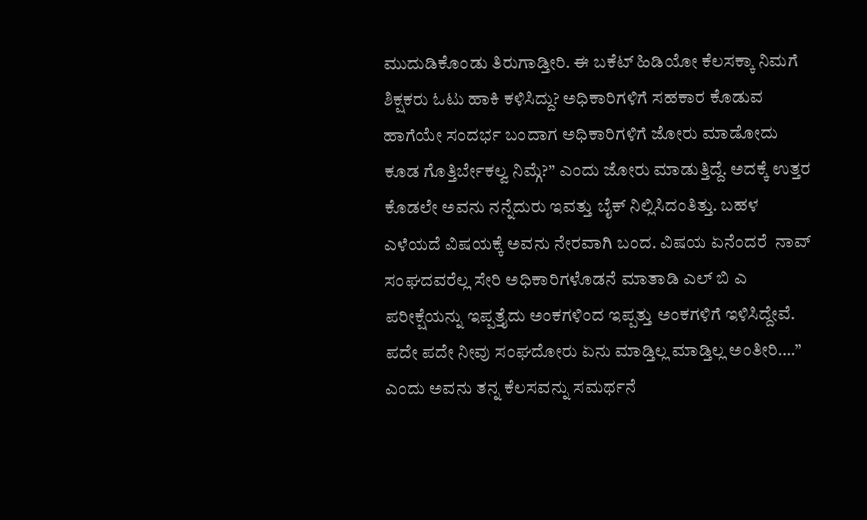ಮುದುಡಿಕೊಂಡು ತಿರುಗಾಡ್ತೀರಿ. ಈ ಬಕೆಟ್‌ ಹಿಡಿಯೋ ಕೆಲಸಕ್ಕಾ ನಿಮಗೆ ಶಿಕ್ಷಕರು ಓಟು ಹಾಕಿ ಕಳಿಸಿದ್ದು? ಅಧಿಕಾರಿಗಳಿಗೆ ಸಹಕಾರ ಕೊಡುವ ಹಾಗೆಯೇ ಸಂದರ್ಭ ಬಂದಾಗ ಅಧಿಕಾರಿಗಳಿಗೆ ಜೋರು ಮಾಡೋದು ಕೂಡ ಗೊತ್ತಿರ್ಬೇಕಲ್ವ ನಿಮ್ಗೆ?” ಎಂದು ಜೋರು ಮಾಡುತ್ತಿದ್ದೆ. ಅದಕ್ಕೆ ಉತ್ತರ ಕೊಡಲೇ ಅವನು ನನ್ನೆದುರು ಇವತ್ತು ಬೈಕ್‌ ನಿಲ್ಲಿಸಿದಂತಿತ್ತು. ಬಹಳ ಎಳೆಯದೆ ವಿಷಯಕ್ಕೆ ಅವನು ನೇರವಾಗಿ ಬಂದ. ವಿಷಯ ಏನೆಂದರೆ  ನಾವ್‌ ಸಂಘದವರೆಲ್ಲ ಸೇರಿ ಅಧಿಕಾರಿಗಳೊಡನೆ ಮಾತಾಡಿ ಎಲ್‌ ಬಿ ಎ ಪರೀಕ್ಷೆಯನ್ನು ಇಪ್ಪತ್ತೈದು ಅಂಕಗಳಿಂದ ಇಪ್ಪತ್ತು ಅಂಕಗಳಿಗೆ ಇಳಿಸಿದ್ದೇವೆ. ಪದೇ ಪದೇ ನೀವು ಸಂಘದೋರು ಏನು ಮಾಡ್ತಿಲ್ಲ ಮಾಡ್ತಿಲ್ಲ ಅಂತೀರಿ….” ಎಂದು ಅವನು ತನ್ನ ಕೆಲಸವನ್ನು ಸಮರ್ಥನೆ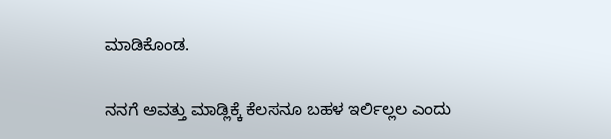ಮಾಡಿಕೊಂಡ.

ನನಗೆ ಅವತ್ತು ಮಾಡ್ಲಿಕ್ಕೆ ಕೆಲಸನೂ ಬಹಳ ಇರ್ಲಿಲ್ಲಲ ಎಂದು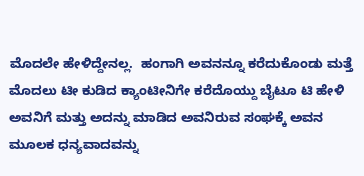ಮೊದಲೇ ಹೇಳಿದ್ದೇನಲ್ಲ.  ಹಂಗಾಗಿ ಅವನನ್ನೂ ಕರೆದುಕೊಂಡು ಮತ್ತೆ ಮೊದಲು ಟೀ ಕುಡಿದ ಕ್ಯಾಂಟೀನಿಗೇ ಕರೆದೊಯ್ದು ಬೈಟೂ ಟಿ ಹೇಳಿ ಅವನಿಗೆ ಮತ್ತು ಅದನ್ನು ಮಾಡಿದ ಅವನಿರುವ ಸಂಘಕ್ಕೆ ಅವನ ಮೂಲಕ ಧನ್ಯವಾದವನ್ನು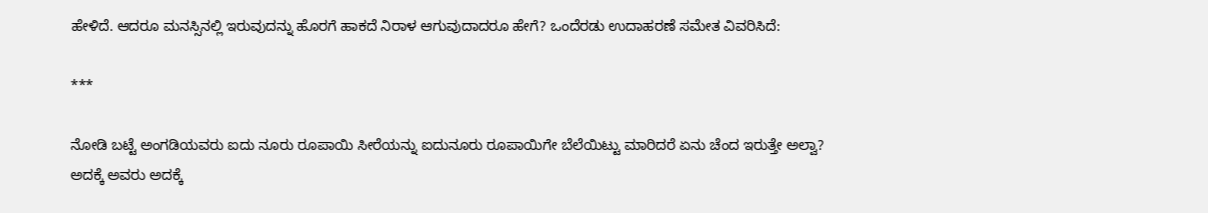ಹೇಳಿದೆ. ಆದರೂ ಮನಸ್ಸಿನಲ್ಲಿ ಇರುವುದನ್ನು ಹೊರಗೆ ಹಾಕದೆ ನಿರಾಳ ಆಗುವುದಾದರೂ ಹೇಗೆ? ಒಂದೆರಡು ಉದಾಹರಣೆ ಸಮೇತ ವಿವರಿಸಿದೆ:

***

ನೋಡಿ ಬಟ್ಟೆ ಅಂಗಡಿಯವರು ಐದು ನೂರು ರೂಪಾಯಿ ಸೀರೆಯನ್ನು ಐದುನೂರು ರೂಪಾಯಿಗೇ ಬೆಲೆಯಿಟ್ಟು ಮಾರಿದರೆ ಏನು ಚೆಂದ ಇರುತ್ತೇ ಅಲ್ವಾ? ಅದಕ್ಕೆ ಅವರು ಅದಕ್ಕೆ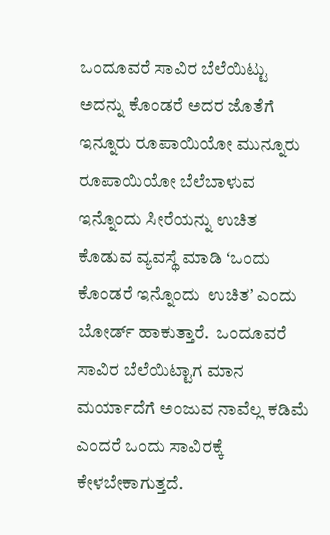ಒಂದೂವರೆ ಸಾವಿರ ಬೆಲೆಯಿಟ್ಟು ಅದನ್ನು ಕೊಂಡರೆ ಅದರ ಜೊತೆಗೆ ಇನ್ನೂರು ರೂಪಾಯಿಯೋ ಮುನ್ನೂರು ರೂಪಾಯಿಯೋ ಬೆಲೆಬಾಳುವ ಇನ್ನೊಂದು ಸೀರೆಯನ್ನು ಉಚಿತ ಕೊಡುವ ವ್ಯವಸ್ಥೆ ಮಾಡಿ ʻಒಂದು ಕೊಂಡರೆ ಇನ್ನೊಂದು  ಉಚಿತʼ ಎಂದು ಬೋರ್ಡ್‌ ಹಾಕುತ್ತಾರೆ.  ಒಂದೂವರೆ ಸಾವಿರ ಬೆಲೆಯಿಟ್ಟಾಗ ಮಾನ ಮರ್ಯಾದೆಗೆ ಅಂಜುವ ನಾವೆಲ್ಲ ಕಡಿಮೆ ಎಂದರೆ ಒಂದು ಸಾವಿರಕ್ಕೆ ಕೇಳಬೇಕಾಗುತ್ತದೆ.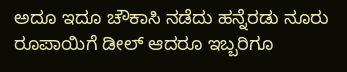ಅದೂ ಇದೂ ಚೌಕಾಸಿ ನಡೆದು ಹನ್ನೆರಡು ನೂರು ರೂಪಾಯಿಗೆ ಡೀಲ್‌ ಆದರೂ ಇಬ್ಬರಿಗೂ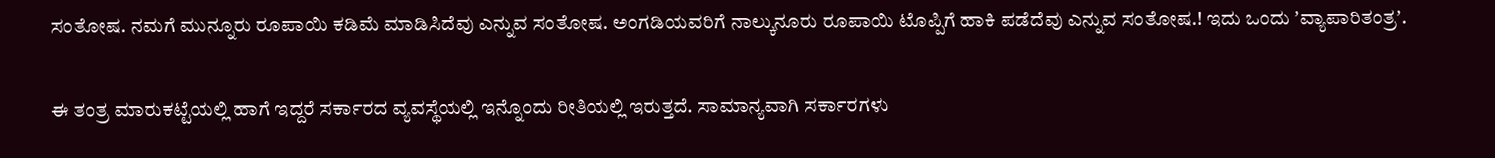ಸಂತೋಷ. ನಮಗೆ ಮುನ್ನೂರು ರೂಪಾಯಿ ಕಡಿಮೆ ಮಾಡಿಸಿದೆವು ಎನ್ನುವ ಸಂತೋಷ. ಅಂಗಡಿಯವರಿಗೆ ನಾಲ್ಕುನೂರು ರೂಪಾಯಿ ಟೊಪ್ಪಿಗೆ ಹಾಕಿ ಪಡೆದೆವು ಎನ್ನುವ ಸಂತೋಷ.! ಇದು ಒಂದು ʼವ್ಯಾಪಾರಿತಂತ್ರʼ.

ಈ ತಂತ್ರ ಮಾರುಕಟ್ಟೆಯಲ್ಲಿ ಹಾಗೆ ಇದ್ದರೆ ಸರ್ಕಾರದ ವ್ಯವಸ್ಥೆಯಲ್ಲಿ ಇನ್ನೊಂದು ರೀತಿಯಲ್ಲಿ ಇರುತ್ತದೆ. ಸಾಮಾನ್ಯವಾಗಿ ಸರ್ಕಾರಗಳು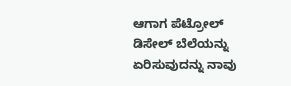ಆಗಾಗ ಪೆಟ್ರೋಲ್‌ ಡಿಸೇಲ್‌ ಬೆಲೆಯನ್ನು ಏರಿಸುವುದನ್ನು ನಾವು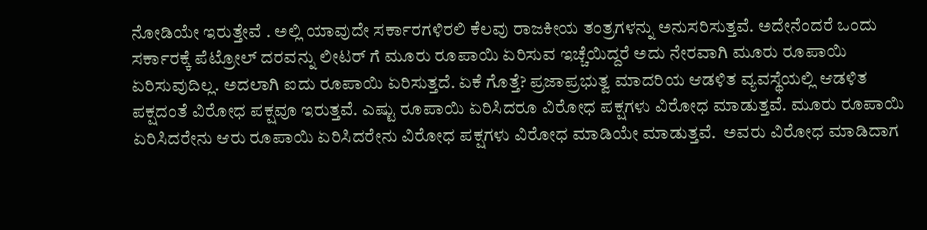ನೋಡಿಯೇ ಇರುತ್ತೇವೆ . ಅಲ್ಲಿ ಯಾವುದೇ ಸರ್ಕಾರಗಳಿರಲಿ ಕೆಲವು ರಾಜಕೀಯ ತಂತ್ರಗಳನ್ನು ಅನುಸರಿಸುತ್ತವೆ. ಅದೇನೆಂದರೆ ಒಂದು ಸರ್ಕಾರಕ್ಕೆ ಪೆಟ್ರೋಲ್‌ ದರವನ್ನು ಲೀಟರ್‌ ಗೆ ಮೂರು ರೂಪಾಯಿ ಏರಿಸುವ ಇಚ್ಚೆಯಿದ್ದರೆ ಅದು ನೇರವಾಗಿ ಮೂರು ರೂಪಾಯಿ ಏರಿಸುವುದಿಲ್ಲ. ಅದಲಾಗಿ ಐದು ರೂಪಾಯಿ ಏರಿಸುತ್ತದೆ. ಏಕೆ ಗೊತ್ತೆ? ಪ್ರಜಾಪ್ರಭುತ್ವ ಮಾದರಿಯ ಆಡಳಿತ ವ್ಯವಸ್ಥೆಯಲ್ಲಿ ಆಡಳಿತ ಪಕ್ಷದಂತೆ ವಿರೋಧ ಪಕ್ಷವೂ ಇರುತ್ತವೆ. ಎಷ್ಟು ರೂಪಾಯಿ ಏರಿಸಿದರೂ ವಿರೋಧ ಪಕ್ಷಗಳು ವಿರೋಧ ಮಾಡುತ್ತವೆ. ಮೂರು ರೂಪಾಯಿ ಏರಿಸಿದರೇನು ಆರು ರೂಪಾಯಿ ಏರಿಸಿದರೇನು ವಿರೋಧ ಪಕ್ಷಗಳು ವಿರೋಧ ಮಾಡಿಯೇ ಮಾಡುತ್ತವೆ.  ಅವರು ವಿರೋಧ ಮಾಡಿದಾಗ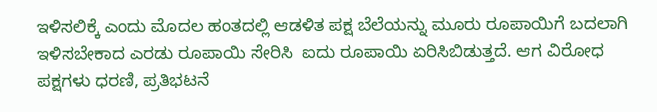ಇಳಿಸಲಿಕ್ಕೆ ಎಂದು ಮೊದಲ ಹಂತದಲ್ಲಿ ಆಡಳಿತ ಪಕ್ಷ ಬೆಲೆಯನ್ನು ಮೂರು ರೂಪಾಯಿಗೆ ಬದಲಾಗಿ ಇಳಿಸಬೇಕಾದ ಎರಡು ರೂಪಾಯಿ ಸೇರಿಸಿ  ಐದು ರೂಪಾಯಿ ಏರಿಸಿಬಿಡುತ್ತದೆ. ಆಗ ವಿರೋಧ ಪಕ್ಷಗಳು ಧರಣಿ, ಪ್ರತಿಭಟನೆ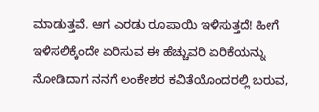ಮಾಡುತ್ತವೆ. ಆಗ ಎರಡು ರೂಪಾಯಿ ಇಳಿಸುತ್ತದೆ! ಹೀಗೆ ಇಳಿಸಲಿಕ್ಕೆಂದೇ ಏರಿಸುವ ಈ ಹೆಚ್ಚುವರಿ ಏರಿಕೆಯನ್ನು ನೋಡಿದಾಗ ನನಗೆ ಲಂಕೇಶರ ಕವಿತೆಯೊಂದರಲ್ಲಿ ಬರುವ,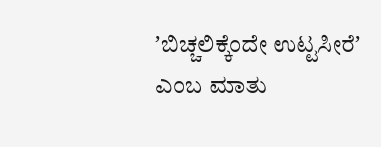ʼಬಿಚ್ಚಲಿಕ್ಕೆಂದೇ ಉಟ್ಟಸೀರೆʼ ಎಂಬ ಮಾತು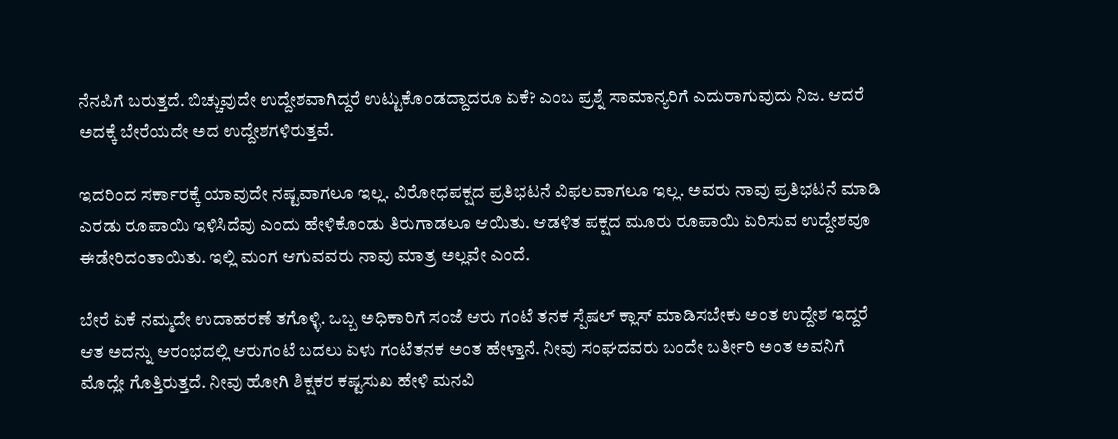ನೆನಪಿಗೆ ಬರುತ್ತದೆ. ಬಿಚ್ಚುವುದೇ ಉದ್ದೇಶವಾಗಿದ್ದರೆ ಉಟ್ಟುಕೊಂಡದ್ದಾದರೂ ಏಕೆ? ಎಂಬ ಪ್ರಶ್ನೆ ಸಾಮಾನ್ಯರಿಗೆ ಎದುರಾಗುವುದು ನಿಜ. ಆದರೆ ಅದಕ್ಕೆ ಬೇರೆಯದೇ ಅದ ಉದ್ದೇಶಗಳಿರುತ್ತವೆ.

ಇದರಿಂದ ಸರ್ಕಾರಕ್ಕೆ ಯಾವುದೇ ನಷ್ಟವಾಗಲೂ ಇಲ್ಲ. ವಿರೋಧಪಕ್ಷದ ಪ್ರತಿಭಟನೆ ವಿಫಲವಾಗಲೂ ಇಲ್ಲ. ಅವರು ನಾವು ಪ್ರತಿಭಟನೆ ಮಾಡಿ ಎರಡು ರೂಪಾಯಿ ಇಳಿಸಿದೆವು ಎಂದು ಹೇಳಿಕೊಂಡು ತಿರುಗಾಡಲೂ ಆಯಿತು. ಆಡಳಿತ ಪಕ್ಷದ ಮೂರು ರೂಪಾಯಿ ಏರಿಸುವ ಉದ್ದೇಶವೂ ಈಡೇರಿದಂತಾಯಿತು. ಇಲ್ಲಿ ಮಂಗ ಆಗುವವರು ನಾವು ಮಾತ್ರ ಅಲ್ಲವೇ ಎಂದೆ.

ಬೇರೆ ಏಕೆ ನಮ್ಮದೇ ಉದಾಹರಣೆ ತಗೊಳ್ಳಿ. ಒಬ್ಬ ಅಧಿಕಾರಿಗೆ ಸಂಜೆ ಆರು ಗಂಟೆ ತನಕ ಸ್ಪೆಷಲ್‌ ಕ್ಲಾಸ್‌ ಮಾಡಿಸಬೇಕು ಅಂತ ಉದ್ದೇಶ ಇದ್ದರೆ ಆತ ಅದನ್ನು ಆರಂಭದಲ್ಲಿ ಆರುಗಂಟೆ ಬದಲು ಏಳು ಗಂಟೆತನಕ ಅಂತ ಹೇಳ್ತಾನೆ. ನೀವು ಸಂಘದವರು ಬಂದೇ ಬರ್ತೀರಿ ಅಂತ ಅವನಿಗೆ ಮೊದ್ಲೇ ಗೊತ್ತಿರುತ್ತದೆ. ನೀವು ಹೋಗಿ ಶಿಕ್ಷಕರ ಕಷ್ಟಸುಖ ಹೇಳಿ ಮನವಿ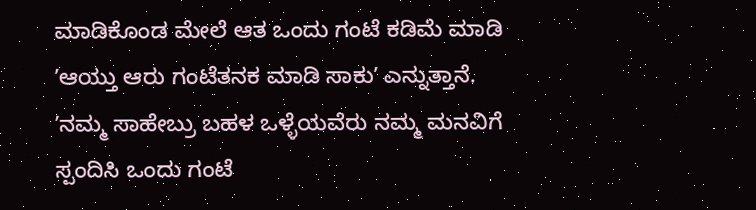ಮಾಡಿಕೊಂಡ ಮೇಲೆ ಆತ ಒಂದು ಗಂಟೆ ಕಡಿಮೆ ಮಾಡಿ ʼಆಯ್ತು ಆರು ಗಂಟೆತನಕ ಮಾಡಿ ಸಾಕುʼ ಎನ್ನುತ್ತಾನೆ. ʼನಮ್ಮ ಸಾಹೇಬ್ರು ಬಹಳ ಒಳ್ಳೆಯವೆರು ನಮ್ಮ ಮನವಿಗೆ ಸ್ಪಂದಿಸಿ ಒಂದು ಗಂಟೆ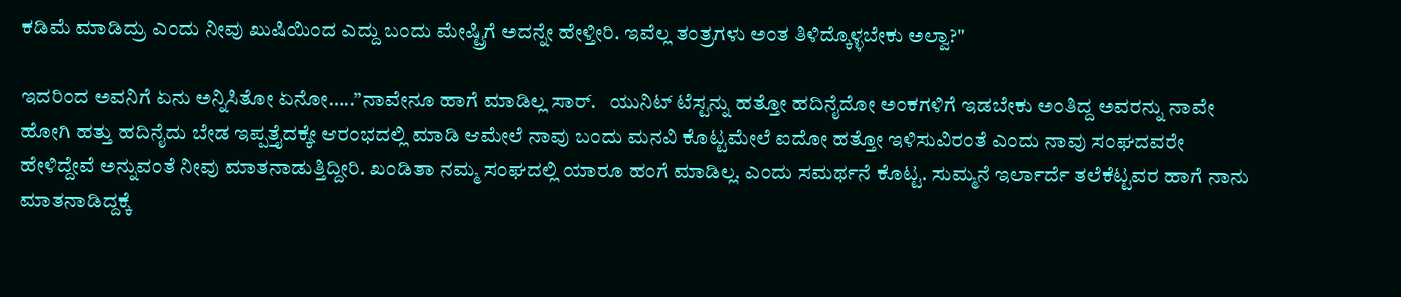ಕಡಿಮೆ ಮಾಡಿದ್ರು ಎಂದು ನೀವು ಖುಷಿಯಿಂದ ಎದ್ದು ಬಂದು ಮೇಷ್ಟ್ರಿಗೆ ಅದನ್ನೇ ಹೇಳ್ತೀರಿ. ಇವೆಲ್ಲ ತಂತ್ರಗಳು ಅಂತ ತಿಳಿದ್ಕೊಳ್ಳಬೇಕು ಅಲ್ವಾ?"

ಇದರಿಂದ ಅವನಿಗೆ ಏನು ಅನ್ನಿಸಿತೋ ಏನೋ…..”ನಾವೇನೂ ಹಾಗೆ ಮಾಡಿಲ್ಲ ಸಾರ್.   ಯುನಿಟ್‌ ಟೆಸ್ಟನ್ನು ಹತ್ತೋ ಹದಿನೈದೋ ಅಂಕಗಳಿಗೆ ಇಡಬೇಕು ಅಂತಿದ್ದ ಅವರನ್ನು ನಾವೇ ಹೋಗಿ ಹತ್ತು ಹದಿನೈದು ಬೇಡ ಇಪ್ಪತ್ತೈದಕ್ಕೇ ಆರಂಭದಲ್ಲಿ ಮಾಡಿ ಆಮೇಲೆ ನಾವು ಬಂದು ಮನವಿ ಕೊಟ್ಟಮೇಲೆ ಐದೋ ಹತ್ತೋ ಇಳಿಸುವಿರಂತೆ ಎಂದು ನಾವು ಸಂಘದವರೇ ಹೇಳಿದ್ದೇವೆ ಅನ್ನುವಂತೆ ನೀವು ಮಾತನಾಡುತ್ತಿದ್ದೀರಿ. ಖಂಡಿತಾ ನಮ್ಮ ಸಂಘದಲ್ಲಿ ಯಾರೂ ಹಂಗೆ ಮಾಡಿಲ್ಲ. ಎಂದು ಸಮರ್ಥನೆ ಕೊಟ್ಟ. ಸುಮ್ಮನೆ ಇರ್ಲಾರ್ದೆ ತಲೆಕೆಟ್ಟವರ ಹಾಗೆ ನಾನು ಮಾತನಾಡಿದ್ದಕ್ಕೆ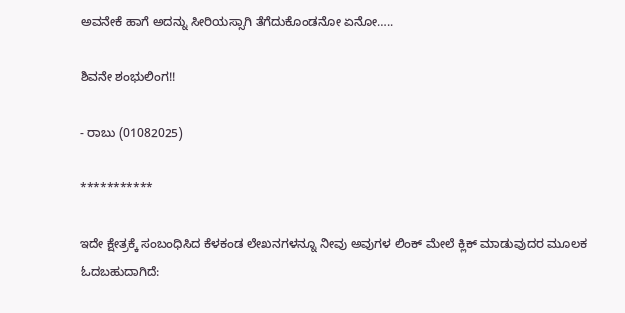ಅವನೇಕೆ ಹಾಗೆ ಅದನ್ನು ಸೀರಿಯಸ್ಸಾಗಿ ತೆಗೆದುಕೊಂಡನೋ ಏನೋ…..

ಶಿವನೇ ಶಂಭುಲಿಂಗ!!

- ರಾಬು (01082025)

***********

ಇದೇ ಕ್ಷೇತ್ರಕ್ಕೆ ಸಂಬಂಧಿಸಿದ ಕೆಳಕಂಡ ಲೇಖನಗಳನ್ನೂ ನೀವು ಅವುಗಳ ಲಿಂಕ್‌ ಮೇಲೆ ಕ್ಲಿಕ್‌ ಮಾಡುವುದರ ಮೂಲಕ ಓದಬಹುದಾಗಿದೆ: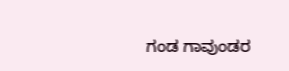ಗಂಡ ಗಾವುಂಡರ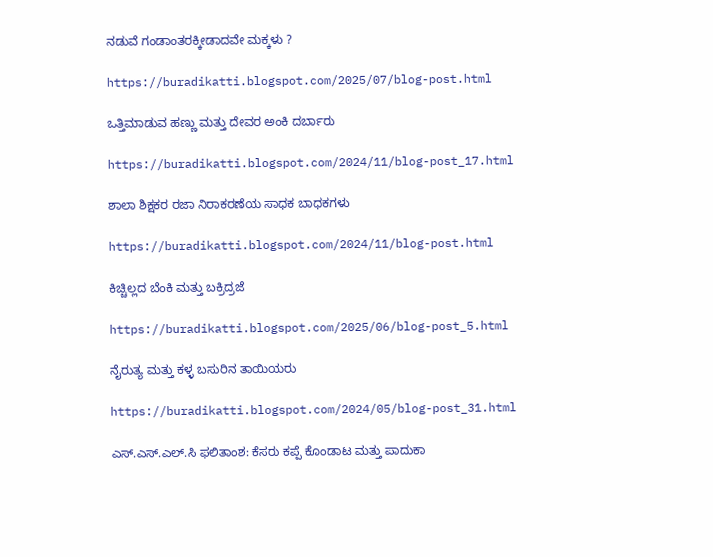ನಡುವೆ ಗಂಡಾಂತರಕ್ಕೀಡಾದವೇ ಮಕ್ಕಳು ?

https://buradikatti.blogspot.com/2025/07/blog-post.html

ಒತ್ತಿಮಾಡುವ ಹಣ್ಣು ಮತ್ತು ದೇವರ ಅಂಕಿ ದರ್ಬಾರು

https://buradikatti.blogspot.com/2024/11/blog-post_17.html

ಶಾಲಾ ಶಿಕ್ಷಕರ ರಜಾ ನಿರಾಕರಣೆಯ ಸಾಧಕ ಬಾಧಕಗಳು

https://buradikatti.blogspot.com/2024/11/blog-post.html

ಕಿಚ್ಚಿಲ್ಲದ ಬೆಂಕಿ ಮತ್ತು ಬಕ್ರಿದ್ರಜೆ

https://buradikatti.blogspot.com/2025/06/blog-post_5.html

ನೈರುತ್ಯ ಮತ್ತು ಕಳ್ಳ ಬಸುರಿನ ತಾಯಿಯರು

https://buradikatti.blogspot.com/2024/05/blog-post_31.html

ಎಸ್.ಎಸ್.ಎಲ್.ಸಿ ಫಲಿತಾಂಶ: ಕೆಸರು ಕಪ್ಪೆ ಕೊಂಡಾಟ ಮತ್ತು ಪಾದುಕಾ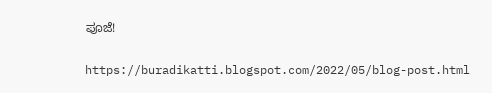ಪೂಜೆ!

https://buradikatti.blogspot.com/2022/05/blog-post.html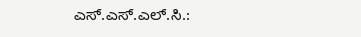ಎಸ್.ಎಸ್.ಎಲ್.ಸಿ.: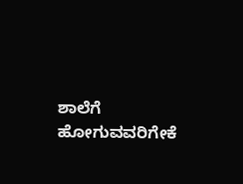ಶಾಲೆಗೆ ಹೋಗುವವರಿಗೇಕೆ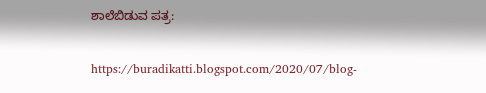ಶಾಲೆಬಿಡುವ ಪತ್ರ:

https://buradikatti.blogspot.com/2020/07/blog-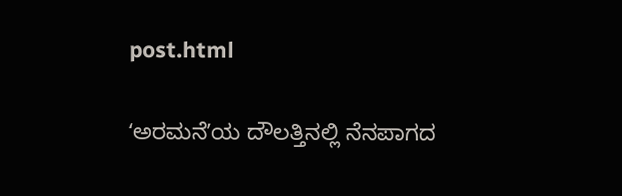post.html

ʻಅರಮನೆʼಯ ದೌಲತ್ತಿನಲ್ಲಿ ನೆನಪಾಗದ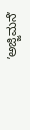ʼಅಜ್ಜಿಮನೆʼ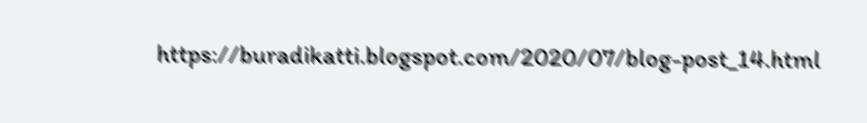https://buradikatti.blogspot.com/2020/07/blog-post_14.html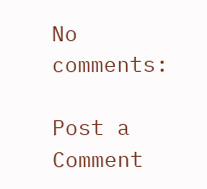No comments:

Post a Comment